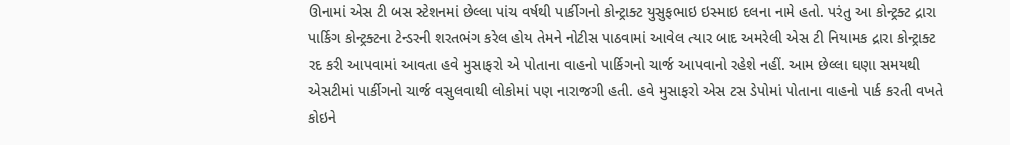ઊનામાં એસ ટી બસ સ્ટેશનમાં છેલ્લા પાંચ વર્ષથી પાર્કીગનો કોન્ટ્રાક્ટ યુસુફભાઇ ઇસ્માઇ દલના નામે હતો. પરંતુ આ કોન્ટ્રક્ટ દ્રારા
પાર્કિગ કોન્ટ્રક્ટના ટેન્ડરની શરતભંગ કરેલ હોય તેમને નોટીસ પાઠવામાં આવેલ ત્યાર બાદ અમરેલી એસ ટી નિયામક દ્રારા કોન્ટ્રાક્ટ
રદ કરી આપવામાં આવતા હવે મુસાફરો એ પોતાના વાહનો પાર્કિગનો ચાર્જ આપવાનો રહેશે નહીં. આમ છેલ્લા ઘણા સમયથી
એસટીમાં પાર્કીગનો ચાર્જ વસુલવાથી લોકોમાં પણ નારાજગી હતી. હવે મુસાફરો એસ ટસ ડેપોમાં પોતાના વાહનો પાર્ક કરતી વખતે
કોઇને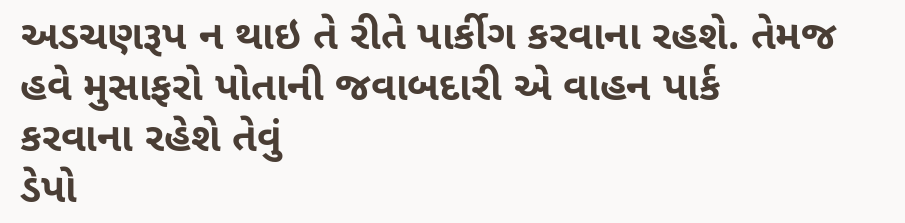અડચણરૂપ ન થાઇ તે રીતે પાર્કીગ કરવાના રહશે. તેમજ હવે મુસાફરો પોતાની જવાબદારી એ વાહન પાર્ક કરવાના રહેશે તેવું
ડેપો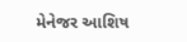મેનેજર આશિષ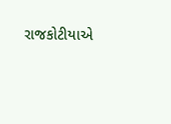રાજકોટીયાએ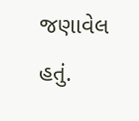જણાવેલ હતું.